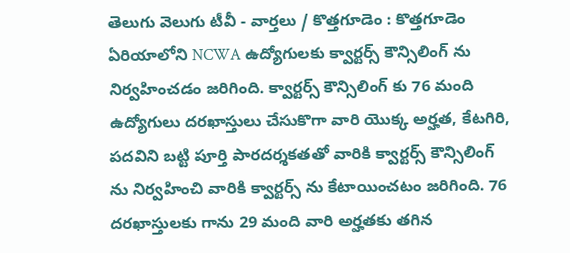తెలుగు వెలుగు టీవీ - వార్తలు / కొత్తగూడెం : కొత్తగూడెం ఏరియాలోని NCWA ఉద్యోగులకు క్వార్టర్స్ కౌన్సిలింగ్ ను నిర్వహించడం జరిగింది. క్వార్టర్స్ కౌన్సిలింగ్ కు 76 మంది ఉద్యోగులు దరఖాస్తులు చేసుకొగా వారి యొక్క అర్హత, కేటగిరి, పదవిని బట్టి పూర్తి పారదర్శకతతో వారికి క్వార్టర్స్ కౌన్సిలింగ్ ను నిర్వహించి వారికి క్వార్టర్స్ ను కేటాయించటం జరిగింది. 76 దరఖాస్తులకు గాను 29 మంది వారి అర్హతకు తగిన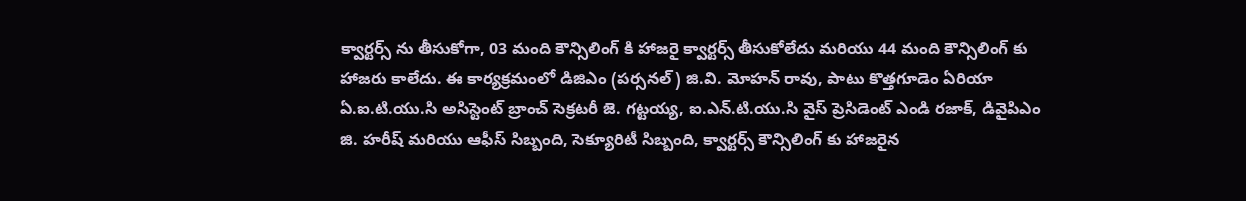క్వార్టర్స్ ను తీసుకోగా, 03 మంది కౌన్సిలింగ్ కి హాజరై క్వార్టర్స్ తీసుకోలేదు మరియు 44 మంది కౌన్సిలింగ్ కు హాజరు కాలేదు. ఈ కార్యక్రమంలో డిజిఎం (పర్సనల్) జి.వి. మోహన్ రావు, పాటు కొత్తగూడెం ఏరియా ఏ.ఐ.టి.యు.సి అసిస్టెంట్ బ్రాంచ్ సెక్రటరీ జె. గట్టయ్య, ఐ.ఎన్.టి.యు.సి వైస్ ప్రెసిడెంట్ ఎండి రజాక్, డివైపిఎం జి. హరీష్ మరియు ఆఫీస్ సిబ్బంది, సెక్యూరిటీ సిబ్బంది, క్వార్టర్స్ కౌన్సిలింగ్ కు హాజరైన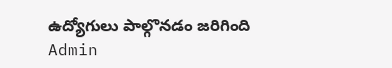ఉద్యోగులు పాల్గొనడం జరిగింది
Admin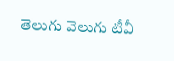తెలుగు వెలుగు టీవీ